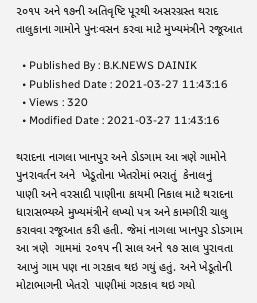૨૦૧૫ અને ૧૭ની અતિવૃષ્ટિ પૂરથી અસરગ્રસ્ત થરાદ તાલુકાના ગામોને પુનઃવસન કરવા માટે મુખ્યમંત્રીને રજૂઆત

  • Published By : B.K.NEWS DAINIK
  • Published Date : 2021-03-27 11:43:16
  • Views : 320
  • Modified Date : 2021-03-27 11:43:16

થરાદના નાગલા ખાનપુર અને ડોડગામ આ ત્રણે ગામોને પુનરાવર્તન અને  ખેડૂતોના ખેતરોમાં ભરાતું  કેનાલનું
પાણી અને વરસાદી પાણીના કાયમી નિકાલ માટે થરાદના ધારાસભ્યએ મુખ્યમંત્રીને લખ્યો પત્ર અને કામગીરી ચાલુ કરાવવા રજૂઆત કરી હતી. જેમાં નાગલા ખાનપુર ડોડગામ આ ત્રણે  ગામમાં ૨૦૧૫ ની સાલ અને ૧૭ સાલ પુરાવતા આખું ગામ પણ ના ગરકાવ થઇ ગયું હતું. અને ખેડૂતોની  મોટાભાગની ખેતરો  પાણીમાં ગરકાવ થઇ ગયો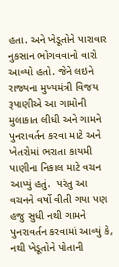હતા. અને ખેડૂતોને પારાવાર નુકસાન ભોગવવાનો વારો આવ્યો હતો. જેને લઇને રાજ્યના મુખ્યમંત્રી વિજય રૂપાણીએ આ ગામોની મુલાકાત લીધી અને ગામને પુનરાવર્તન કરવા માટે અને ખેતરોમાં ભરાતા કાયમી પાણીના નિકાલ માટે વચન આપ્યું હતું.  પરંતુ આ વચનને વર્ષો વીતી ગયા પણ હજુ સુધી નથી ગામને  પુનરાવર્તન કરવામાં આવ્યું કે, નથી ખેડૂતોને પોતાની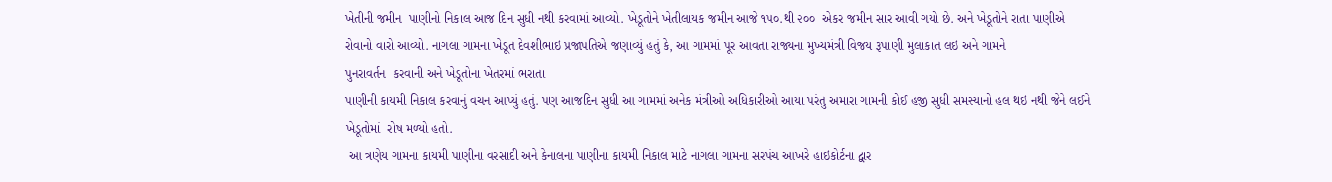ખેતીની જમીન  પાણીનો નિકાલ આજ દિન સુધી નથી કરવામાં આવ્યો. ખેડૂતોને ખેતીલાયક જમીન આજે ૧૫૦.થી ૨૦૦  એકર જમીન સાર આવી ગયો છે. અને ખેડૂતોને રાતા પાણીએ રોવાનો વારો આવ્યો. નાગલા ગામના ખેડૂત દેવશીભાઇ પ્રજાપતિએ જણાવ્યું હતું કે, આ ગામમાં પૂર આવતા રાજ્યના મુખ્યમંત્રી વિજય રૂપાણી મુલાકાત લઇ અને ગામને
પુનરાવર્તન  કરવાની અને ખેડૂતોના ખેતરમાં ભરાતા
પાણીની કાયમી નિકાલ કરવાનું વચન આપ્યું હતું. પણ આજદિન સુધી આ ગામમાં અનેક મંત્રીઓ અધિકારીઓ આયા પરંતુ અમારા ગામની કોઈ હજી સુધી સમસ્યાનો હલ થઇ નથી જેને લઈને ખેડૂતોમાં  રોષ મળ્યો હતો.
 આ ત્રણેય ગામના કાયમી પાણીના વરસાદી અને કેનાલના પાણીના કાયમી નિકાલ માટે નાગલા ગામના સરપંચ આખરે હાઇકોર્ટના દ્વાર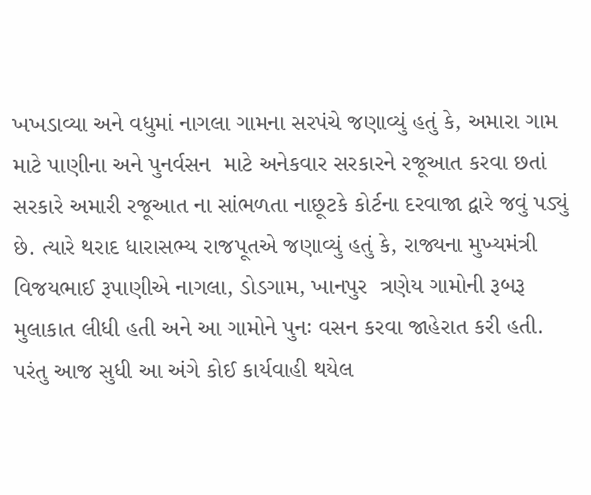ખખડાવ્યા અને વધુમાં નાગલા ગામના સરપંચે જણાવ્યું હતું કે, અમારા ગામ માટે પાણીના અને પુનર્વસન  માટે અનેકવાર સરકારને રજૂઆત કરવા છતાં સરકારે અમારી રજૂઆત ના સાંભળતા નાછૂટકે કોર્ટના દરવાજા દ્વારે જવું પડ્યું છે. ત્યારે થરાદ ધારાસભ્ય રાજપૂતએ જણાવ્યું હતું કે, રાજ્યના મુખ્યમંત્રી વિજયભાઈ રૂપાણીએ નાગલા, ડોડગામ, ખાનપુર  ત્રણેય ગામોની રૂબરૂ મુલાકાત લીધી હતી અને આ ગામોને પુનઃ વસન કરવા જાહેરાત કરી હતી. પરંતુ આજ સુધી આ અંગે કોઈ કાર્યવાહી થયેલ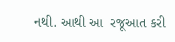નથી. આથી આ  રજૂઆત કરી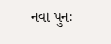નવા પુનઃ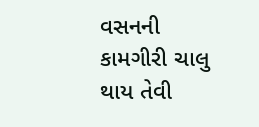વસનની કામગીરી ચાલુ થાય તેવી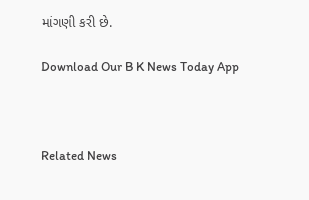માંગણી કરી છે.

Download Our B K News Today App



Related News